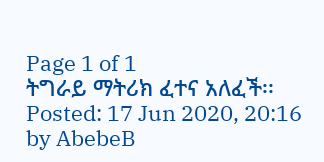Page 1 of 1
ትግራይ ማትሪክ ፈተና አለፈች፡፡
Posted: 17 Jun 2020, 20:16
by AbebeB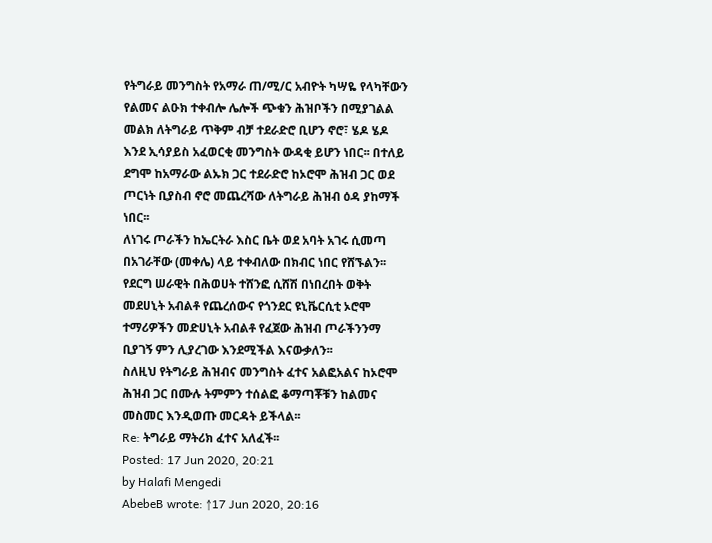የትግራይ መንግስት የአማራ ጠ/ሚ/ር አብዮት ካሣዬ የላካቸውን የልመና ልዑክ ተቀብሎ ሌሎች ጭቁን ሕዝቦችን በሚያገልል መልክ ለትግራይ ጥቅም ብቻ ተደራድሮ ቢሆን ኖሮ፣ ሄዶ ሄዶ እንደ ኢሳያይስ አፈወርቂ መንግስት ውዳቂ ይሆን ነበር፡፡ በተለይ ደግሞ ከአማራው ልኡክ ጋር ተደራድሮ ከኦሮሞ ሕዝብ ጋር ወደ ጦርነት ቢያስብ ኖሮ መጨረሻው ለትግራይ ሕዝብ ዕዳ ያከማች ነበር፡፡
ለነገሩ ጦራችን ከኤርትራ እስር ቤት ወደ አባት አገሩ ሲመጣ በአገራቸው (መቀሌ) ላይ ተቀብለው በክብር ነበር የሸኙልን፡፡ የደርግ ሠራዊት በሕወሀት ተሸንፎ ሲሸሽ በነበረበት ወቅት መደሀኒት አብልቶ የጨረሰውና የጎንደር ዩኒቬርሲቲ ኦሮሞ ተማሪዎችን መድሀኒት አብልቶ የፈጀው ሕዝብ ጦራችንንማ ቢያገኝ ምን ሊያረገው እንደሚችል እናውቃለን፡፡
ስለዚህ የትግራይ ሕዝብና መንግስት ፈተና አልፎአልና ከኦሮሞ ሕዝብ ጋር በሙሉ ትምምን ተሰልፎ ቆማጣቾቹን ከልመና መስመር እንዲወጡ መርዳት ይችላል፡፡
Re: ትግራይ ማትሪክ ፈተና አለፈች፡፡
Posted: 17 Jun 2020, 20:21
by Halafi Mengedi
AbebeB wrote: ↑17 Jun 2020, 20:16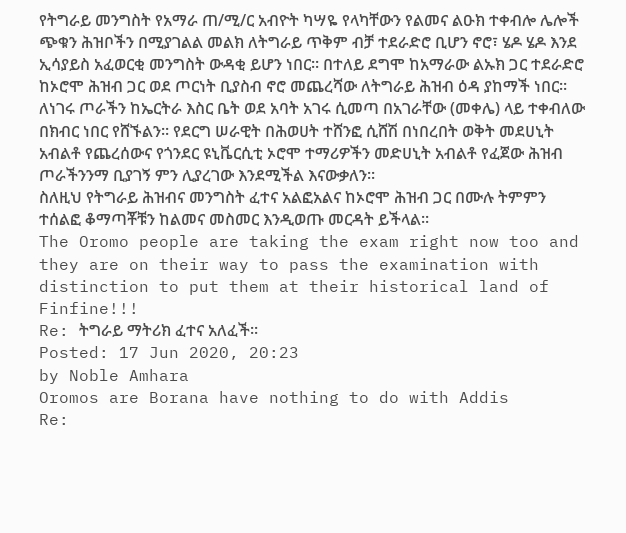የትግራይ መንግስት የአማራ ጠ/ሚ/ር አብዮት ካሣዬ የላካቸውን የልመና ልዑክ ተቀብሎ ሌሎች ጭቁን ሕዝቦችን በሚያገልል መልክ ለትግራይ ጥቅም ብቻ ተደራድሮ ቢሆን ኖሮ፣ ሄዶ ሄዶ እንደ ኢሳያይስ አፈወርቂ መንግስት ውዳቂ ይሆን ነበር፡፡ በተለይ ደግሞ ከአማራው ልኡክ ጋር ተደራድሮ ከኦሮሞ ሕዝብ ጋር ወደ ጦርነት ቢያስብ ኖሮ መጨረሻው ለትግራይ ሕዝብ ዕዳ ያከማች ነበር፡፡
ለነገሩ ጦራችን ከኤርትራ እስር ቤት ወደ አባት አገሩ ሲመጣ በአገራቸው (መቀሌ) ላይ ተቀብለው በክብር ነበር የሸኙልን፡፡ የደርግ ሠራዊት በሕወሀት ተሸንፎ ሲሸሽ በነበረበት ወቅት መደሀኒት አብልቶ የጨረሰውና የጎንደር ዩኒቬርሲቲ ኦሮሞ ተማሪዎችን መድሀኒት አብልቶ የፈጀው ሕዝብ ጦራችንንማ ቢያገኝ ምን ሊያረገው እንደሚችል እናውቃለን፡፡
ስለዚህ የትግራይ ሕዝብና መንግስት ፈተና አልፎአልና ከኦሮሞ ሕዝብ ጋር በሙሉ ትምምን ተሰልፎ ቆማጣቾቹን ከልመና መስመር እንዲወጡ መርዳት ይችላል፡፡
The Oromo people are taking the exam right now too and they are on their way to pass the examination with distinction to put them at their historical land of Finfine!!!
Re: ትግራይ ማትሪክ ፈተና አለፈች፡፡
Posted: 17 Jun 2020, 20:23
by Noble Amhara
Oromos are Borana have nothing to do with Addis
Re: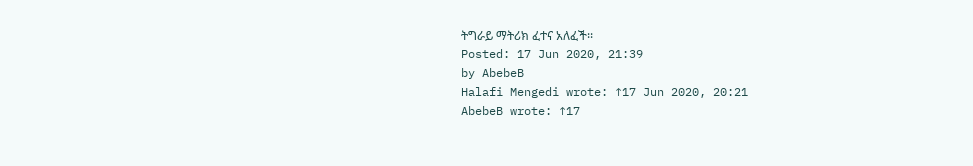ትግራይ ማትሪክ ፈተና አለፈች፡፡
Posted: 17 Jun 2020, 21:39
by AbebeB
Halafi Mengedi wrote: ↑17 Jun 2020, 20:21
AbebeB wrote: ↑17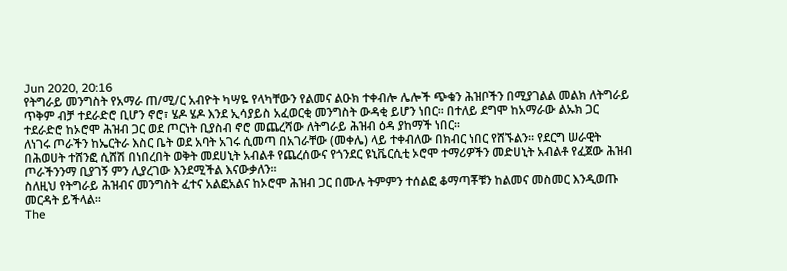Jun 2020, 20:16
የትግራይ መንግስት የአማራ ጠ/ሚ/ር አብዮት ካሣዬ የላካቸውን የልመና ልዑክ ተቀብሎ ሌሎች ጭቁን ሕዝቦችን በሚያገልል መልክ ለትግራይ ጥቅም ብቻ ተደራድሮ ቢሆን ኖሮ፣ ሄዶ ሄዶ እንደ ኢሳያይስ አፈወርቂ መንግስት ውዳቂ ይሆን ነበር፡፡ በተለይ ደግሞ ከአማራው ልኡክ ጋር ተደራድሮ ከኦሮሞ ሕዝብ ጋር ወደ ጦርነት ቢያስብ ኖሮ መጨረሻው ለትግራይ ሕዝብ ዕዳ ያከማች ነበር፡፡
ለነገሩ ጦራችን ከኤርትራ እስር ቤት ወደ አባት አገሩ ሲመጣ በአገራቸው (መቀሌ) ላይ ተቀብለው በክብር ነበር የሸኙልን፡፡ የደርግ ሠራዊት በሕወሀት ተሸንፎ ሲሸሽ በነበረበት ወቅት መደሀኒት አብልቶ የጨረሰውና የጎንደር ዩኒቬርሲቲ ኦሮሞ ተማሪዎችን መድሀኒት አብልቶ የፈጀው ሕዝብ ጦራችንንማ ቢያገኝ ምን ሊያረገው እንደሚችል እናውቃለን፡፡
ስለዚህ የትግራይ ሕዝብና መንግስት ፈተና አልፎአልና ከኦሮሞ ሕዝብ ጋር በሙሉ ትምምን ተሰልፎ ቆማጣቾቹን ከልመና መስመር እንዲወጡ መርዳት ይችላል፡፡
The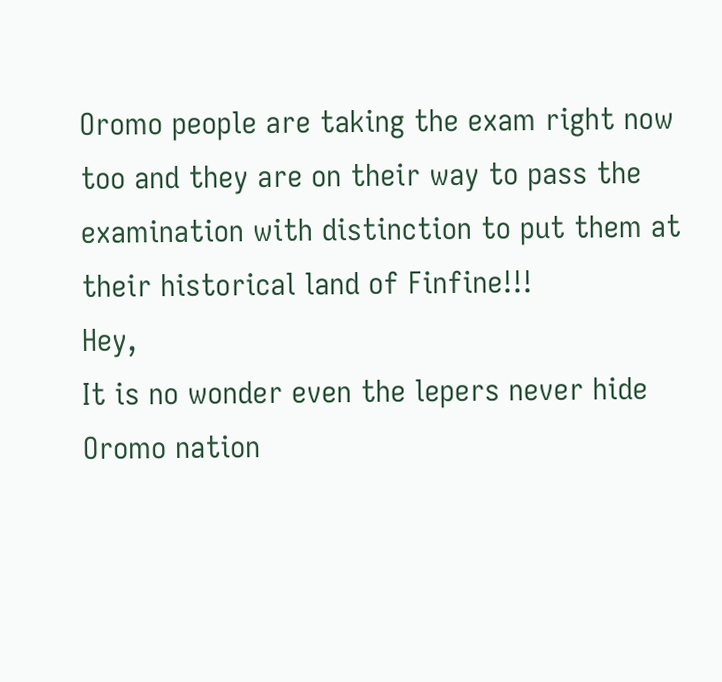Oromo people are taking the exam right now too and they are on their way to pass the examination with distinction to put them at their historical land of Finfine!!!
Hey,
It is no wonder even the lepers never hide Oromo nation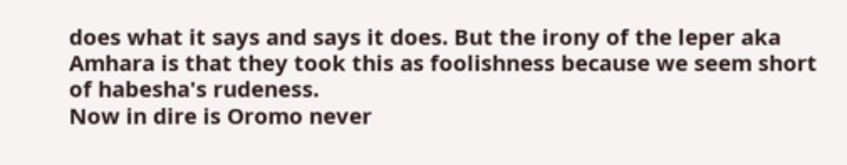does what it says and says it does. But the irony of the leper aka Amhara is that they took this as foolishness because we seem short of habesha's rudeness.
Now in dire is Oromo never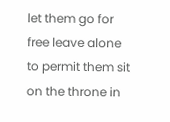let them go for free leave alone to permit them sit on the throne in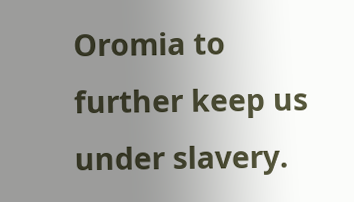Oromia to further keep us under slavery.